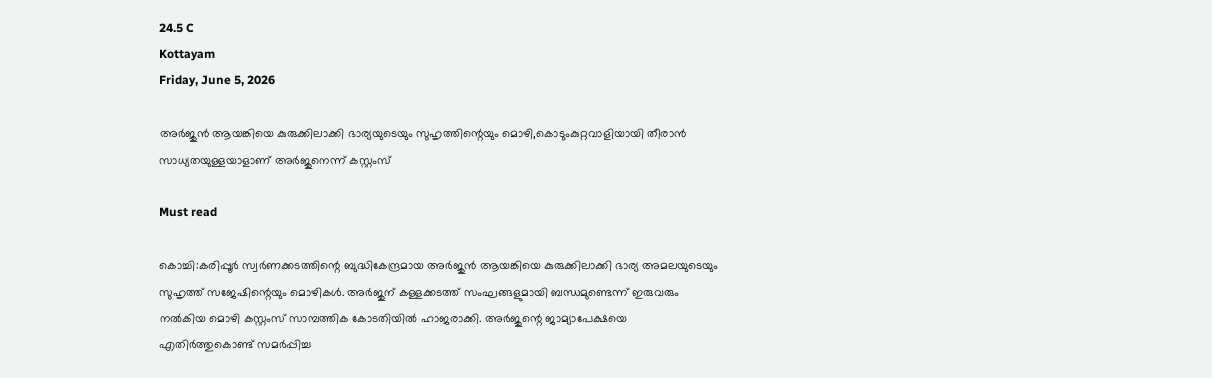24.5 C
Kottayam
Friday, June 5, 2026

അര്‍ജുന്‍ ആയങ്കിയെ കുരുക്കിലാക്കി ഭാര്യയുടെയും സുഹൃത്തിന്റെയും മൊഴി,കൊടുംകുറ്റവാളിയായി തീരാന്‍ സാധ്യതയുള്ളയാളാണ് അര്‍ജുനെന്ന് കസ്റ്റംസ്

Must read

കൊച്ചി:കരിപ്പൂർ സ്വർണക്കടത്തിന്റെ ബുദ്ധികേന്ദ്രമായ അർജുൻ ആയങ്കിയെ കുരുക്കിലാക്കി ഭാര്യ അമലയുടെയും സുഹൃത്ത് സജേഷിന്റെയും മൊഴികൾ. അർജുന് കള്ളക്കടത്ത് സംഘങ്ങളുമായി ബന്ധമുണ്ടെന്ന് ഇരുവരും നൽകിയ മൊഴി കസ്റ്റംസ് സാമ്പത്തിക കോടതിയിൽ ഹാജരാക്കി. അർജുന്റെ ജാമ്യാപേക്ഷയെ എതിർത്തുകൊണ്ട് സമർപ്പിച്ച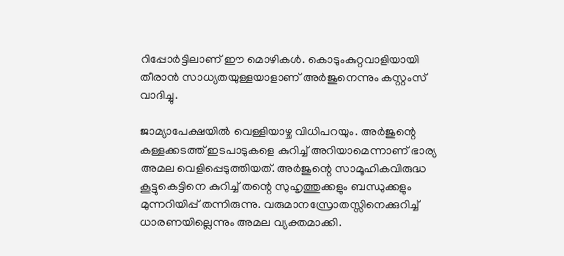റിപ്പോർട്ടിലാണ് ഈ മൊഴികൾ. കൊടുംകുറ്റവാളിയായി തീരാൻ സാധ്യതയുള്ളയാളാണ് അർജുനെന്നും കസ്റ്റംസ് വാദിച്ചു.

ജാമ്യാപേക്ഷയിൽ വെള്ളിയാഴ്ച വിധിപറയും. അർജുന്റെ കള്ളക്കടത്ത് ഇടപാടുകളെ കുറിച്ച് അറിയാമെന്നാണ് ഭാര്യ അമല വെളിപ്പെടുത്തിയത്. അർജുന്റെ സാമൂഹികവിരുദ്ധ കൂട്ടുകെട്ടിനെ കുറിച്ച് തന്റെ സുഹൃത്തുക്കളും ബന്ധുക്കളും മുന്നറിയിപ്പ് തന്നിരുന്നു. വരുമാനസ്രോതസ്സിനെക്കുറിച്ച് ധാരണയില്ലെന്നും അമല വ്യക്തമാക്കി.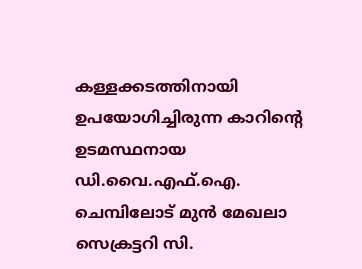കള്ളക്കടത്തിനായി ഉപയോഗിച്ചിരുന്ന കാറിന്റെ ഉടമസ്ഥനായ ഡി.വൈ.എഫ്.ഐ. ചെമ്പിലോട് മുൻ മേഖലാ സെക്രട്ടറി സി.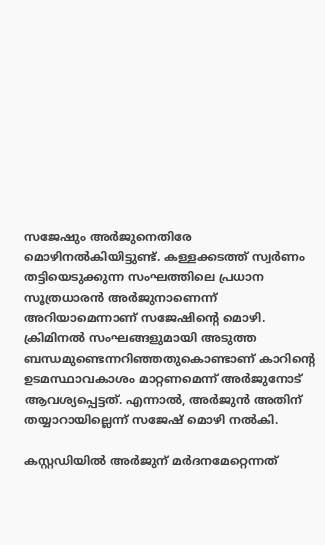സജേഷും അർജുനെതിരേ മൊഴിനൽകിയിട്ടുണ്ട്. കള്ളക്കടത്ത് സ്വർണം തട്ടിയെടുക്കുന്ന സംഘത്തിലെ പ്രധാന സൂത്രധാരൻ അർജുനാണെന്ന് അറിയാമെന്നാണ് സജേഷിന്റെ മൊഴി. ക്രിമിനൽ സംഘങ്ങളുമായി അടുത്ത ബന്ധമുണ്ടെന്നറിഞ്ഞതുകൊണ്ടാണ് കാറിന്റെ ഉടമസ്ഥാവകാശം മാറ്റണമെന്ന് അർജുനോട് ആവശ്യപ്പെട്ടത്. എന്നാൽ, അർജുൻ അതിന് തയ്യാറായില്ലെന്ന് സജേഷ് മൊഴി നൽകി.

കസ്റ്റഡിയിൽ അർജുന് മർദനമേറ്റെന്നത്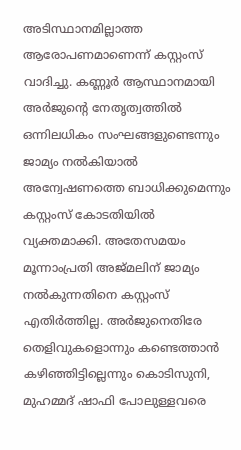അടിസ്ഥാനമില്ലാത്ത ആരോപണമാണെന്ന് കസ്റ്റംസ് വാദിച്ചു. കണ്ണൂർ ആസ്ഥാനമായി അർജുന്റെ നേതൃത്വത്തിൽ ഒന്നിലധികം സംഘങ്ങളുണ്ടെന്നും ജാമ്യം നൽകിയാൽ അന്വേഷണത്തെ ബാധിക്കുമെന്നും കസ്റ്റംസ് കോടതിയിൽ വ്യക്തമാക്കി. അതേസമയം മൂന്നാംപ്രതി അജ്മലിന് ജാമ്യം നൽകുന്നതിനെ കസ്റ്റംസ് എതിർത്തില്ല. അർജുനെതിരേ തെളിവുകളൊന്നും കണ്ടെത്താൻ കഴിഞ്ഞിട്ടില്ലെന്നും കൊടിസുനി, മുഹമ്മദ് ഷാഫി പോലുള്ളവരെ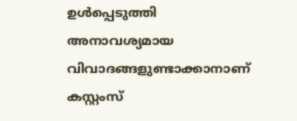ഉൾപ്പെടുത്തി അനാവശ്യമായ വിവാദങ്ങളുണ്ടാക്കാനാണ് കസ്റ്റംസ്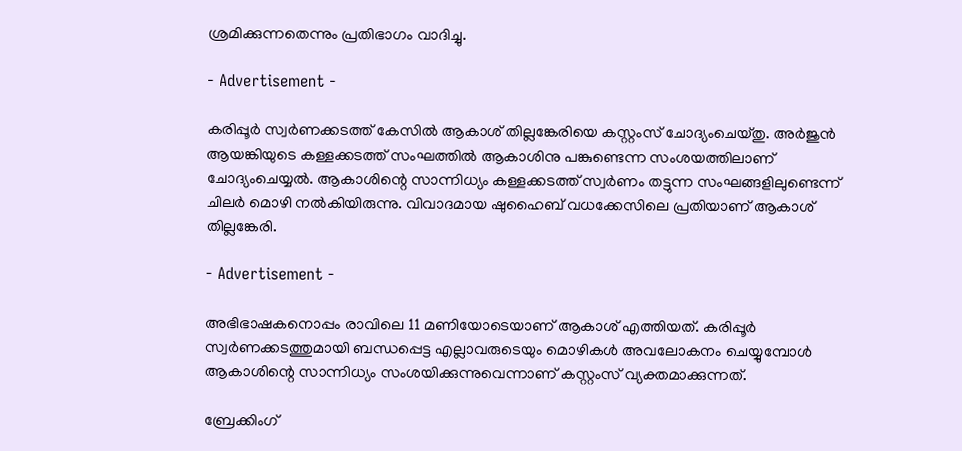ശ്രമിക്കുന്നതെന്നും പ്രതിഭാഗം വാദിച്ചു.

- Advertisement -

കരിപ്പൂർ സ്വർണക്കടത്ത് കേസിൽ ആകാശ് തില്ലങ്കേരിയെ കസ്റ്റംസ് ചോദ്യംചെയ്തു. അർജുൻ ആയങ്കിയുടെ കള്ളക്കടത്ത് സംഘത്തിൽ ആകാശിനു പങ്കുണ്ടെന്ന സംശയത്തിലാണ് ചോദ്യംചെയ്യൽ. ആകാശിന്റെ സാന്നിധ്യം കള്ളക്കടത്ത് സ്വർണം തട്ടുന്ന സംഘങ്ങളിലുണ്ടെന്ന് ചിലർ മൊഴി നൽകിയിരുന്നു. വിവാദമായ ഷുഹൈബ് വധക്കേസിലെ പ്രതിയാണ് ആകാശ് തില്ലങ്കേരി.

- Advertisement -

അഭിഭാഷകനൊപ്പം രാവിലെ 11 മണിയോടെയാണ് ആകാശ് എത്തിയത്. കരിപ്പൂർ സ്വർണക്കടത്തുമായി ബന്ധപ്പെട്ട എല്ലാവരുടെയും മൊഴികൾ അവലോകനം ചെയ്യുമ്പോൾ ആകാശിന്റെ സാന്നിധ്യം സംശയിക്കുന്നുവെന്നാണ് കസ്റ്റംസ് വ്യക്തമാക്കുന്നത്.

ബ്രേക്കിംഗ്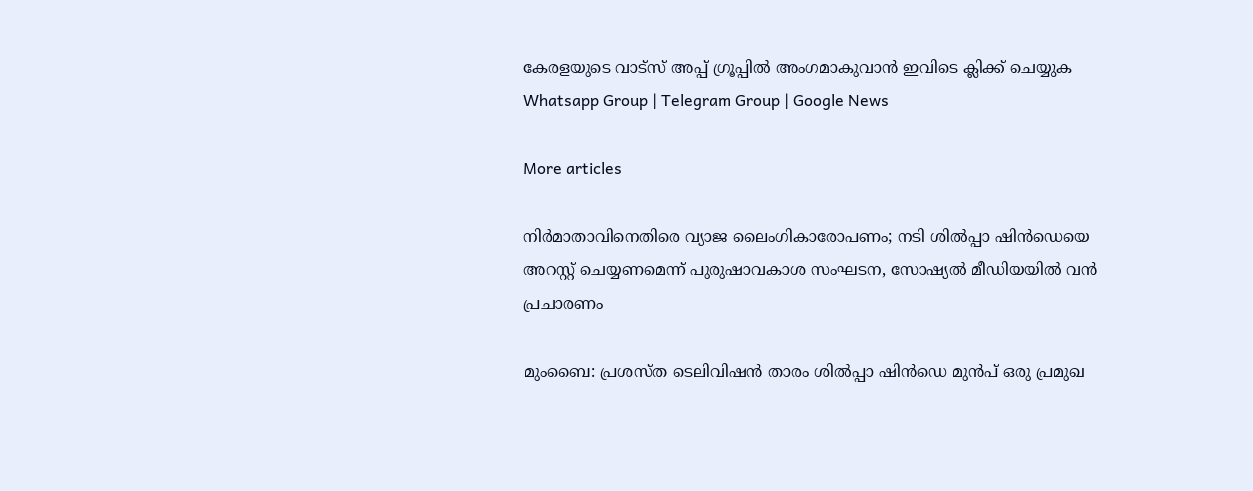കേരളയുടെ വാട്സ് അപ്പ് ഗ്രൂപ്പിൽ അംഗമാകുവാൻ ഇവിടെ ക്ലിക്ക് ചെയ്യുക Whatsapp Group | Telegram Group | Google News

More articles

നിർമാതാവിനെതിരെ വ്യാജ ലൈംഗികാരോപണം; നടി ശിൽപ്പാ ഷിൻഡെയെ അറസ്റ്റ് ചെയ്യണമെന്ന് പുരുഷാവകാശ സംഘടന, സോഷ്യൽ മീഡിയയിൽ വൻ പ്രചാരണം

മുംബൈ: പ്രശസ്ത ടെലിവിഷൻ താരം ശിൽപ്പാ ഷിൻഡെ മുൻപ് ഒരു പ്രമുഖ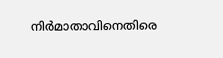നിർമാതാവിനെതിരെ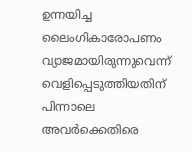ഉന്നയിച്ച ലൈംഗികാരോപണം വ്യാജമായിരുന്നുവെന്ന് വെളിപ്പെടുത്തിയതിന് പിന്നാലെ അവർക്കെതിരെ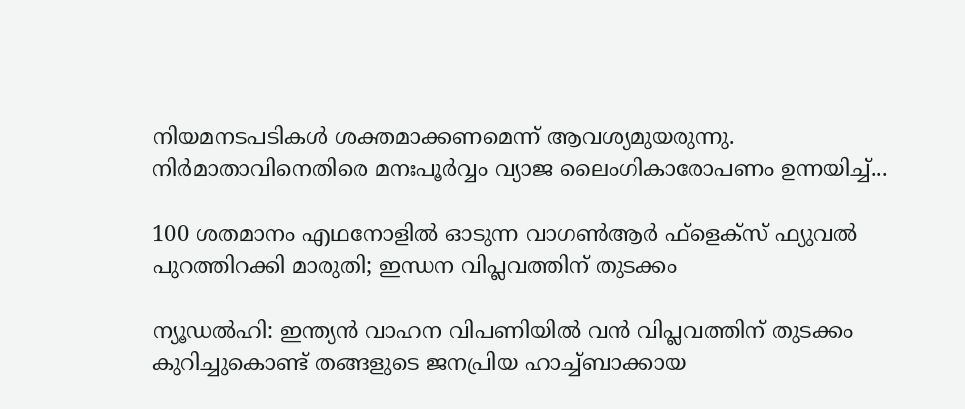നിയമനടപടികൾ ശക്തമാക്കണമെന്ന് ആവശ്യമുയരുന്നു. നിർമാതാവിനെതിരെ മനഃപൂർവ്വം വ്യാജ ലൈംഗികാരോപണം ഉന്നയിച്ച്...

100 ശതമാനം എഥനോളിൽ ഓടുന്ന വാഗൺആർ ഫ്ളെക്സ് ഫ്യുവൽ പുറത്തിറക്കി മാരുതി; ഇന്ധന വിപ്ലവത്തിന് തുടക്കം

ന്യൂഡൽഹി: ഇന്ത്യൻ വാഹന വിപണിയിൽ വൻ വിപ്ലവത്തിന് തുടക്കം കുറിച്ചുകൊണ്ട് തങ്ങളുടെ ജനപ്രിയ ഹാച്ച്ബാക്കായ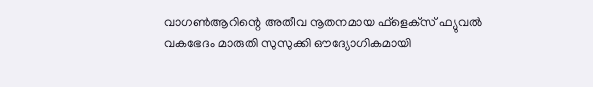വാഗൺആറിന്റെ അതീവ നൂതനമായ ഫ്‌ളെക്‌സ് ഫ്യുവൽ വകഭേദം മാരുതി സുസുക്കി ഔദ്യോഗികമായി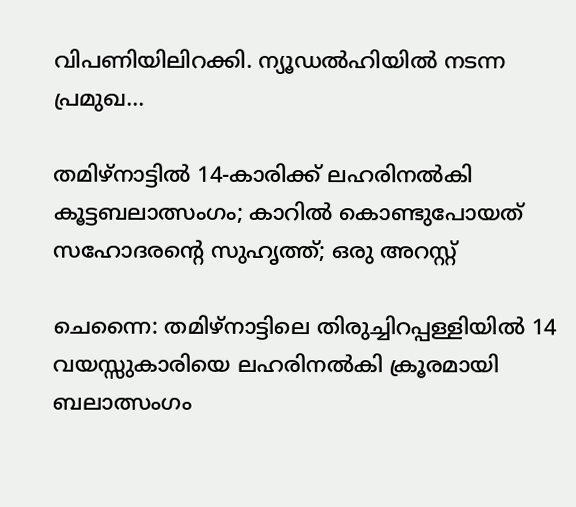വിപണിയിലിറക്കി. ന്യൂഡൽഹിയിൽ നടന്ന പ്രമുഖ...

തമിഴ്നാട്ടിൽ 14-കാരിക്ക് ലഹരിനൽകി കൂട്ടബലാത്സംഗം; കാറിൽ കൊണ്ടുപോയത് സഹോദരന്റെ സുഹൃത്ത്; ഒരു അറസ്റ്റ്

ചെന്നൈ: തമിഴ്നാട്ടിലെ തിരുച്ചിറപ്പള്ളിയിൽ 14 വയസ്സുകാരിയെ ലഹരിനൽകി ക്രൂരമായി ബലാത്സംഗം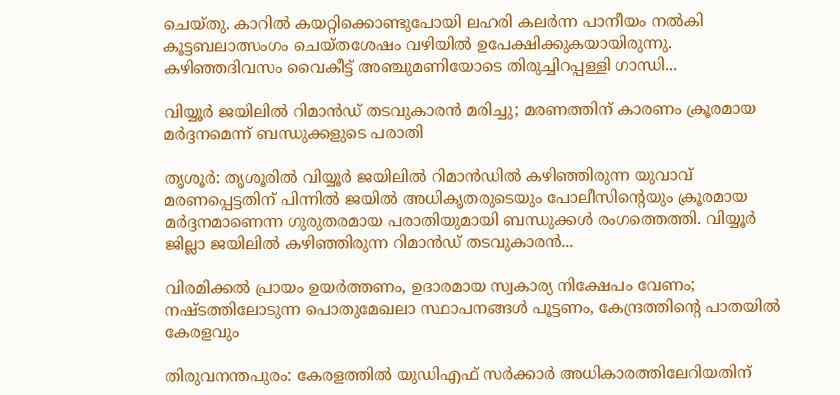ചെയ്തു. കാറിൽ കയറ്റിക്കൊണ്ടുപോയി ലഹരി കലർന്ന പാനീയം നൽകി കൂട്ടബലാത്സംഗം ചെയ്തശേഷം വഴിയിൽ ഉപേക്ഷിക്കുകയായിരുന്നു. കഴിഞ്ഞദിവസം വൈകീട്ട് അഞ്ചുമണിയോടെ തിരുച്ചിറപ്പള്ളി ഗാന്ധി...

വിയ്യൂർ ജയിലിൽ റിമാൻഡ് തടവുകാരൻ മരിച്ചു; മരണത്തിന് കാരണം ക്രൂരമായ മർദ്ദനമെന്ന് ബന്ധുക്കളുടെ പരാതി

തൃശൂർ: തൃശൂരിൽ വിയ്യൂർ ജയിലിൽ റിമാൻഡിൽ കഴിഞ്ഞിരുന്ന യുവാവ് മരണപ്പെട്ടതിന് പിന്നിൽ ജയിൽ അധികൃതരുടെയും പോലീസിന്റെയും ക്രൂരമായ മർദ്ദനമാണെന്ന ഗുരുതരമായ പരാതിയുമായി ബന്ധുക്കൾ രംഗത്തെത്തി. വിയ്യൂർ ജില്ലാ ജയിലിൽ കഴിഞ്ഞിരുന്ന റിമാൻഡ് തടവുകാരൻ...

വിരമിക്കൽ പ്രായം ഉയർത്തണം, ഉദാരമായ സ്വകാര്യ നിക്ഷേപം വേണം; നഷ്ടത്തിലോടുന്ന പൊതുമേഖലാ സ്ഥാപനങ്ങള്‍ പൂട്ടണം, കേന്ദ്രത്തിന്റെ പാതയില്‍ കേരളവും

തിരുവനന്തപുരം: കേരളത്തിൽ യുഡിഎഫ് സർക്കാർ അധികാരത്തിലേറിയതിന്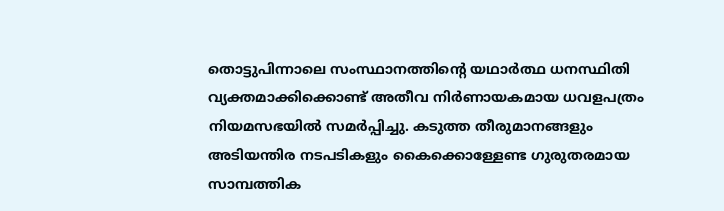തൊട്ടുപിന്നാലെ സംസ്ഥാനത്തിന്റെ യഥാർത്ഥ ധനസ്ഥിതി വ്യക്തമാക്കിക്കൊണ്ട് അതീവ നിർണായകമായ ധവളപത്രം നിയമസഭയിൽ സമർപ്പിച്ചു. കടുത്ത തീരുമാനങ്ങളും അടിയന്തിര നടപടികളും കൈക്കൊള്ളേണ്ട ഗുരുതരമായ സാമ്പത്തിക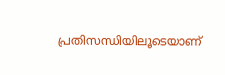പ്രതിസന്ധിയിലൂടെയാണ്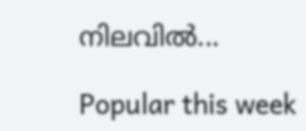നിലവിൽ...

Popular this week